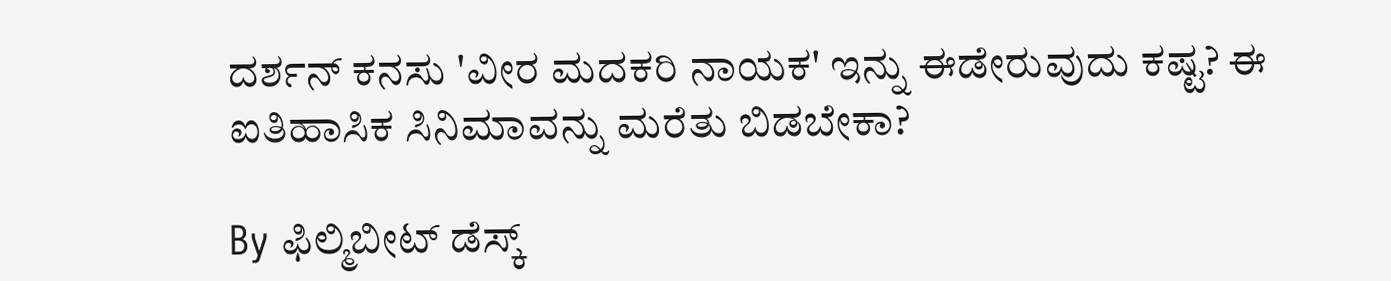ದರ್ಶನ್ ಕನಸು 'ವೀರ ಮದಕರಿ ನಾಯಕ' ಇನ್ನು ಈಡೇರುವುದು ಕಷ್ಟ? ಈ ಐತಿಹಾಸಿಕ ಸಿನಿಮಾವನ್ನು ಮರೆತು ಬಿಡಬೇಕಾ?

By ಫಿಲ್ಮಿಬೀಟ್ ಡೆಸ್ಕ್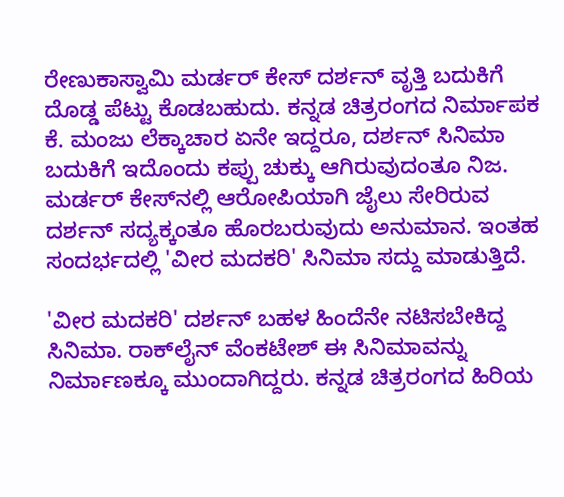ರೇಣುಕಾಸ್ವಾಮಿ ಮರ್ಡರ್ ಕೇಸ್ ದರ್ಶನ್ ವೃತ್ತಿ ಬದುಕಿಗೆ ದೊಡ್ಡ ಪೆಟ್ಟು ಕೊಡಬಹುದು. ಕನ್ನಡ ಚಿತ್ರರಂಗದ ನಿರ್ಮಾಪಕ ಕೆ. ಮಂಜು ಲೆಕ್ಕಾಚಾರ ಏನೇ ಇದ್ದರೂ, ದರ್ಶನ್ ಸಿನಿಮಾ ಬದುಕಿಗೆ ಇದೊಂದು ಕಪ್ಪು ಚುಕ್ಕು ಆಗಿರುವುದಂತೂ ನಿಜ. ಮರ್ಡರ್ ಕೇಸ್‌ನಲ್ಲಿ ಆರೋಪಿಯಾಗಿ ಜೈಲು ಸೇರಿರುವ ದರ್ಶನ್ ಸದ್ಯಕ್ಕಂತೂ ಹೊರಬರುವುದು ಅನುಮಾನ. ಇಂತಹ ಸಂದರ್ಭದಲ್ಲಿ 'ವೀರ ಮದಕರಿ' ಸಿನಿಮಾ ಸದ್ದು ಮಾಡುತ್ತಿದೆ.

'ವೀರ ಮದಕರಿ' ದರ್ಶನ್ ಬಹಳ ಹಿಂದೆನೇ ನಟಿಸಬೇಕಿದ್ದ ಸಿನಿಮಾ. ರಾಕ್‌ಲೈನ್ ವೆಂಕಟೇಶ್ ಈ ಸಿನಿಮಾವನ್ನು ನಿರ್ಮಾಣಕ್ಕೂ ಮುಂದಾಗಿದ್ದರು. ಕನ್ನಡ ಚಿತ್ರರಂಗದ ಹಿರಿಯ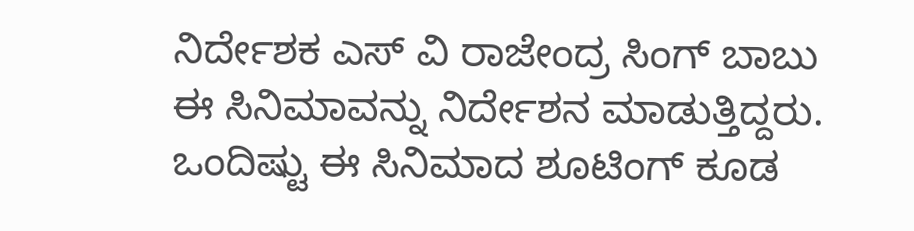ನಿರ್ದೇಶಕ ಎಸ್ ವಿ ರಾಜೇಂದ್ರ ಸಿಂಗ್ ಬಾಬು ಈ ಸಿನಿಮಾವನ್ನು ನಿರ್ದೇಶನ ಮಾಡುತ್ತಿದ್ದರು. ಒಂದಿಷ್ಟು ಈ ಸಿನಿಮಾದ ಶೂಟಿಂಗ್ ಕೂಡ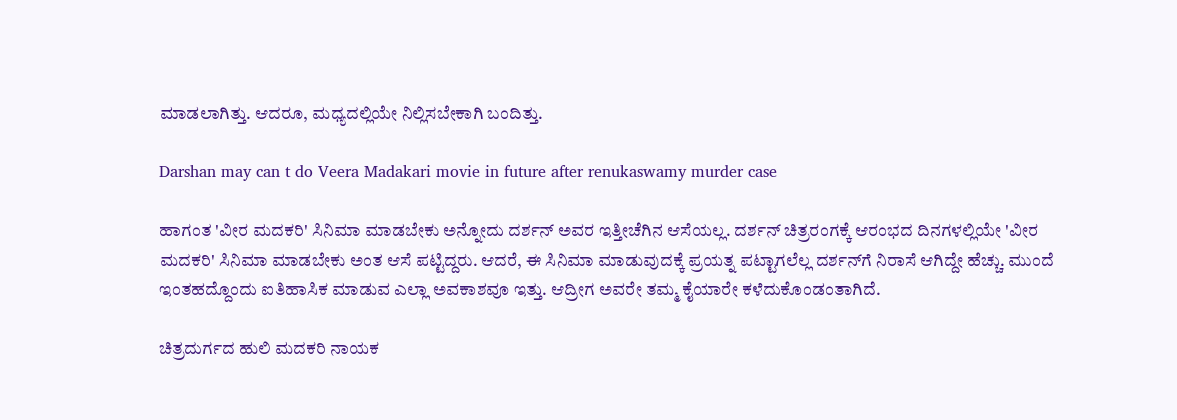ಮಾಡಲಾಗಿತ್ತು. ಆದರೂ, ಮಧ್ಯದಲ್ಲಿಯೇ ನಿಲ್ಲಿಸಬೇಕಾಗಿ ಬಂದಿತ್ತು.

Darshan may can t do Veera Madakari movie in future after renukaswamy murder case

ಹಾಗಂತ 'ವೀರ ಮದಕರಿ' ಸಿನಿಮಾ ಮಾಡಬೇಕು ಅನ್ನೋದು ದರ್ಶನ್ ಅವರ ಇತ್ತೀಚೆಗಿನ ಆಸೆಯಲ್ಲ. ದರ್ಶನ್ ಚಿತ್ರರಂಗಕ್ಕೆ ಆರಂಭದ ದಿನಗಳಲ್ಲಿಯೇ 'ವೀರ ಮದಕರಿ' ಸಿನಿಮಾ ಮಾಡಬೇಕು ಅಂತ ಆಸೆ ಪಟ್ಟಿದ್ದರು. ಆದರೆ, ಈ ಸಿನಿಮಾ ಮಾಡುವುದಕ್ಕೆ ಪ್ರಯತ್ನ ಪಟ್ಟಾಗಲೆಲ್ಲ ದರ್ಶನ್‌ಗೆ ನಿರಾಸೆ ಆಗಿದ್ದೇ ಹೆಚ್ಚು. ಮುಂದೆ ಇಂತಹದ್ದೊಂದು ಐತಿಹಾಸಿಕ ಮಾಡುವ ಎಲ್ಲಾ ಅವಕಾಶವೂ ಇತ್ತು. ಆದ್ರೀಗ ಅವರೇ ತಮ್ಮ ಕೈಯಾರೇ ಕಳೆದುಕೊಂಡಂತಾಗಿದೆ.

ಚಿತ್ರದುರ್ಗದ ಹುಲಿ ಮದಕರಿ ನಾಯಕ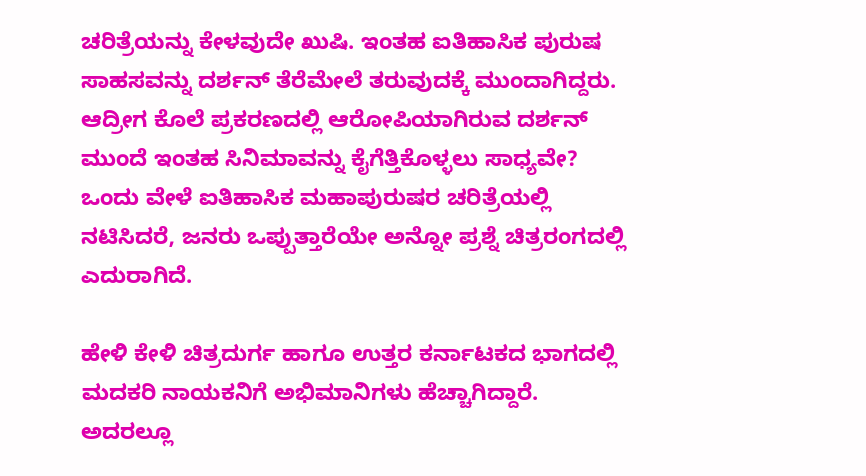ಚರಿತ್ರೆಯನ್ನು ಕೇಳವುದೇ ಖುಷಿ. ಇಂತಹ ಐತಿಹಾಸಿಕ ಪುರುಷ ಸಾಹಸವನ್ನು ದರ್ಶನ್ ತೆರೆಮೇಲೆ ತರುವುದಕ್ಕೆ ಮುಂದಾಗಿದ್ದರು. ಆದ್ರೀಗ ಕೊಲೆ ಪ್ರಕರಣದಲ್ಲಿ ಆರೋಪಿಯಾಗಿರುವ ದರ್ಶನ್ ಮುಂದೆ ಇಂತಹ ಸಿನಿಮಾವನ್ನು ಕೈಗೆತ್ತಿಕೊಳ್ಳಲು ಸಾಧ್ಯವೇ? ಒಂದು ವೇಳೆ ಐತಿಹಾಸಿಕ ಮಹಾಪುರುಷರ ಚರಿತ್ರೆಯಲ್ಲಿ ನಟಿಸಿದರೆ, ಜನರು ಒಪ್ಪುತ್ತಾರೆಯೇ ಅನ್ನೋ ಪ್ರಶ್ನೆ ಚಿತ್ರರಂಗದಲ್ಲಿ ಎದುರಾಗಿದೆ.

ಹೇಳಿ ಕೇಳಿ ಚಿತ್ರದುರ್ಗ ಹಾಗೂ ಉತ್ತರ ಕರ್ನಾಟಕದ ಭಾಗದಲ್ಲಿ ಮದಕರಿ ನಾಯಕನಿಗೆ ಅಭಿಮಾನಿಗಳು ಹೆಚ್ಚಾಗಿದ್ದಾರೆ. ಅದರಲ್ಲೂ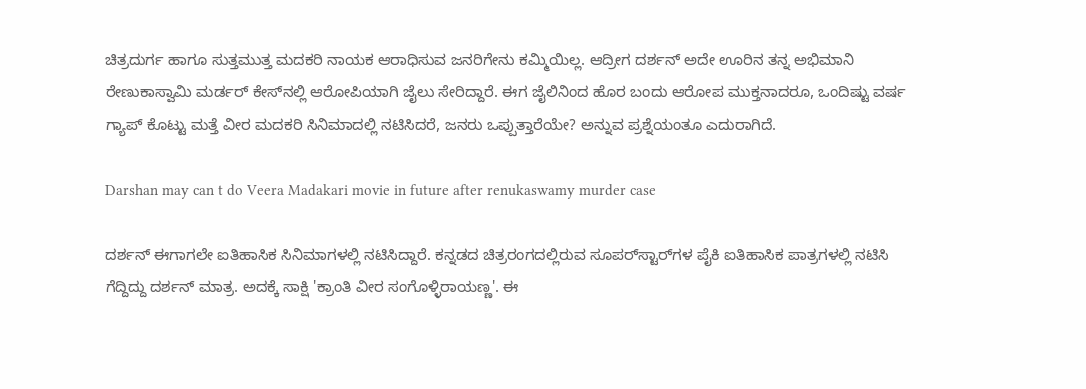ಚಿತ್ರದುರ್ಗ ಹಾಗೂ ಸುತ್ತಮುತ್ತ ಮದಕರಿ ನಾಯಕ ಆರಾಧಿಸುವ ಜನರಿಗೇನು ಕಮ್ಮಿಯಿಲ್ಲ. ಆದ್ರೀಗ ದರ್ಶನ್ ಅದೇ ಊರಿನ ತನ್ನ ಅಭಿಮಾನಿ ರೇಣುಕಾಸ್ವಾಮಿ ಮರ್ಡರ್ ಕೇಸ್‌ನಲ್ಲಿ ಆರೋಪಿಯಾಗಿ ಜೈಲು ಸೇರಿದ್ದಾರೆ. ಈಗ ಜೈಲಿನಿಂದ ಹೊರ ಬಂದು ಆರೋಪ ಮುಕ್ತನಾದರೂ, ಒಂದಿಷ್ಟು ವರ್ಷ ಗ್ಯಾಪ್ ಕೊಟ್ಟು ಮತ್ತೆ ವೀರ ಮದಕರಿ ಸಿನಿಮಾದಲ್ಲಿ ನಟಿಸಿದರೆ, ಜನರು ಒಪ್ಪುತ್ತಾರೆಯೇ? ಅನ್ನುವ ಪ್ರಶ್ನೆಯಂತೂ ಎದುರಾಗಿದೆ.

Darshan may can t do Veera Madakari movie in future after renukaswamy murder case

ದರ್ಶನ್ ಈಗಾಗಲೇ ಐತಿಹಾಸಿಕ ಸಿನಿಮಾಗಳಲ್ಲಿ ನಟಿಸಿದ್ದಾರೆ. ಕನ್ನಡದ ಚಿತ್ರರಂಗದಲ್ಲಿರುವ ಸೂಪರ್‌ಸ್ಟಾರ್‌ಗಳ ಪೈಕಿ ಐತಿಹಾಸಿಕ ಪಾತ್ರಗಳಲ್ಲಿ ನಟಿಸಿ ಗೆದ್ದಿದ್ದು ದರ್ಶನ್ ಮಾತ್ರ. ಅದಕ್ಕೆ ಸಾಕ್ಷಿ 'ಕ್ರಾಂತಿ ವೀರ ಸಂಗೊಳ್ಳಿರಾಯಣ್ಣ'. ಈ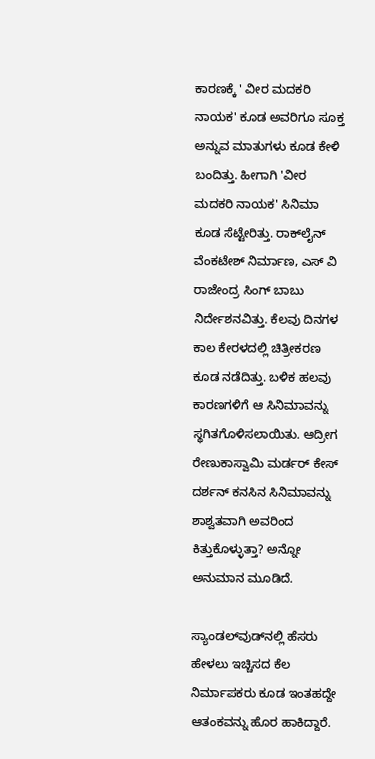ಕಾರಣಕ್ಕೆ ' ವೀರ ಮದಕರಿ ನಾಯಕ' ಕೂಡ ಅವರಿಗೂ ಸೂಕ್ತ ಅನ್ನುವ ಮಾತುಗಳು ಕೂಡ ಕೇಳಿ ಬಂದಿತ್ತು. ಹೀಗಾಗಿ 'ವೀರ ಮದಕರಿ ನಾಯಕ' ಸಿನಿಮಾ ಕೂಡ ಸೆಟ್ಟೇರಿತ್ತು. ರಾಕ್‌ಲೈನ್ ವೆಂಕಟೇಶ್ ನಿರ್ಮಾಣ, ಎಸ್ ವಿ ರಾಜೇಂದ್ರ ಸಿಂಗ್ ಬಾಬು ನಿರ್ದೇಶನವಿತ್ತು. ಕೆಲವು ದಿನಗಳ ಕಾಲ ಕೇರಳದಲ್ಲಿ ಚಿತ್ರೀಕರಣ ಕೂಡ ನಡೆದಿತ್ತು. ಬಳಿಕ ಹಲವು ಕಾರಣಗಳಿಗೆ ಆ ಸಿನಿಮಾವನ್ನು ಸ್ಥಗಿತಗೊಳಿಸಲಾಯಿತು. ಆದ್ರೀಗ ರೇಣುಕಾಸ್ವಾಮಿ ಮರ್ಡರ್ ಕೇಸ್‌ ದರ್ಶನ್‌ ಕನಸಿನ ಸಿನಿಮಾವನ್ನು ಶಾಶ್ವತವಾಗಿ ಅವರಿಂದ ಕಿತ್ತುಕೊಳ್ಳುತ್ತಾ? ಅನ್ನೋ ಅನುಮಾನ ಮೂಡಿದೆ.

ಸ್ಯಾಂಡಲ್‌ವುಡ್‌ನಲ್ಲಿ ಹೆಸರು ಹೇಳಲು ಇಚ್ಚಿಸದ ಕೆಲ ನಿರ್ಮಾಪಕರು ಕೂಡ ಇಂತಹದ್ದೇ ಆತಂಕವನ್ನು ಹೊರ ಹಾಕಿದ್ದಾರೆ.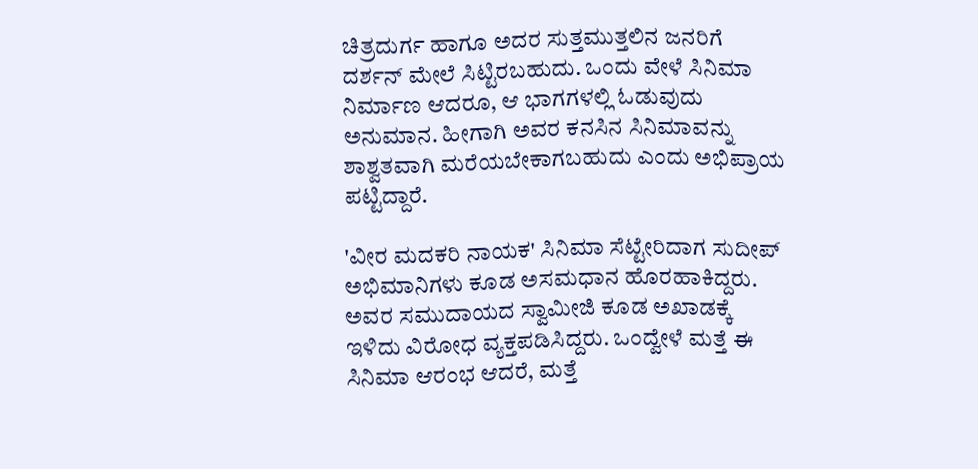ಚಿತ್ರದುರ್ಗ ಹಾಗೂ ಅದರ ಸುತ್ತಮುತ್ತಲಿನ ಜನರಿಗೆ ದರ್ಶನ್ ಮೇಲೆ ಸಿಟ್ಟಿರಬಹುದು. ಒಂದು ವೇಳೆ ಸಿನಿಮಾ ನಿರ್ಮಾಣ ಆದರೂ, ಆ ಭಾಗಗಳಲ್ಲಿ ಓಡುವುದು ಅನುಮಾನ. ಹೀಗಾಗಿ ಅವರ ಕನಸಿನ ಸಿನಿಮಾವನ್ನು ಶಾಶ್ವತವಾಗಿ ಮರೆಯಬೇಕಾಗಬಹುದು ಎಂದು ಅಭಿಪ್ರಾಯ ಪಟ್ಟಿದ್ದಾರೆ.

'ವೀರ ಮದಕರಿ ನಾಯಕ' ಸಿನಿಮಾ ಸೆಟ್ಟೇರಿದಾಗ ಸುದೀಪ್ ಅಭಿಮಾನಿಗಳು ಕೂಡ ಅಸಮಧಾನ ಹೊರಹಾಕಿದ್ದರು. ಅವರ ಸಮುದಾಯದ ಸ್ವಾಮೀಜಿ ಕೂಡ ಅಖಾಡಕ್ಕೆ ಇಳಿದು ವಿರೋಧ ವ್ಯಕ್ತಪಡಿಸಿದ್ದರು. ಒಂದ್ವೇಳೆ ಮತ್ತೆ ಈ ಸಿನಿಮಾ ಆರಂಭ ಆದರೆ, ಮತ್ತೆ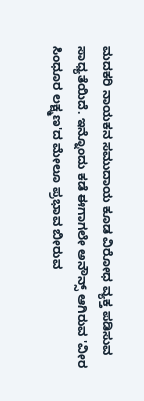ಮದಕರಿ ನಾಯಕನ ಸಮುದಾಯ ಕೂಡ ವಿರೋಧ ವ್ಯಕ್ತ ಪಡಿಸುವ ಸಾಧ್ಯತೆಯಿದೆ. ಇನ್ನೊಂದು ಕಡೆ ಈಗಾಗಲೇ ಅನೌನ್ಸ್ ಆಗಿರುವ 'ವೀರ ಸಿಂಧೂರ ಲಕ್ಷ್ಮಣ'ದ ಮೇಲೂ ಪ್ರಭಾವ ಬೀರುವ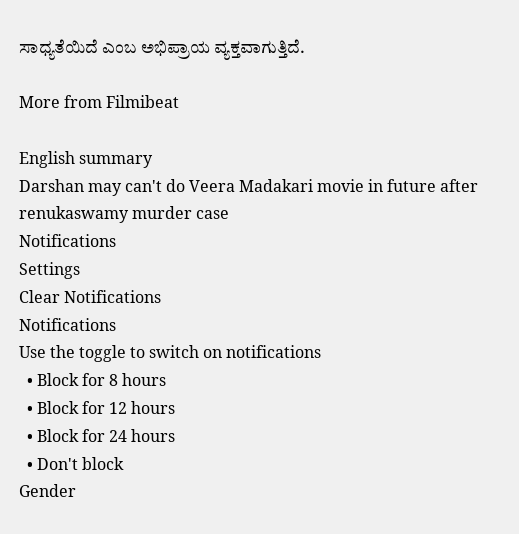ಸಾಧ್ಯತೆಯಿದೆ ಎಂಬ ಅಭಿಪ್ರಾಯ ವ್ಯಕ್ತವಾಗುತ್ತಿದೆ.

More from Filmibeat

English summary
Darshan may can't do Veera Madakari movie in future after renukaswamy murder case
Notifications
Settings
Clear Notifications
Notifications
Use the toggle to switch on notifications
  • Block for 8 hours
  • Block for 12 hours
  • Block for 24 hours
  • Don't block
Gender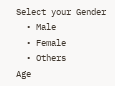Select your Gender
  • Male
  • Female
  • Others
Age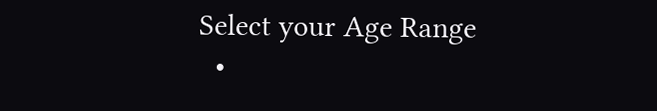Select your Age Range
  •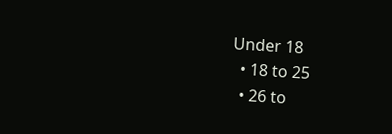Under 18
  • 18 to 25
  • 26 to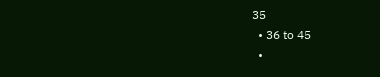35
  • 36 to 45
  •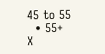45 to 55
  • 55+
X